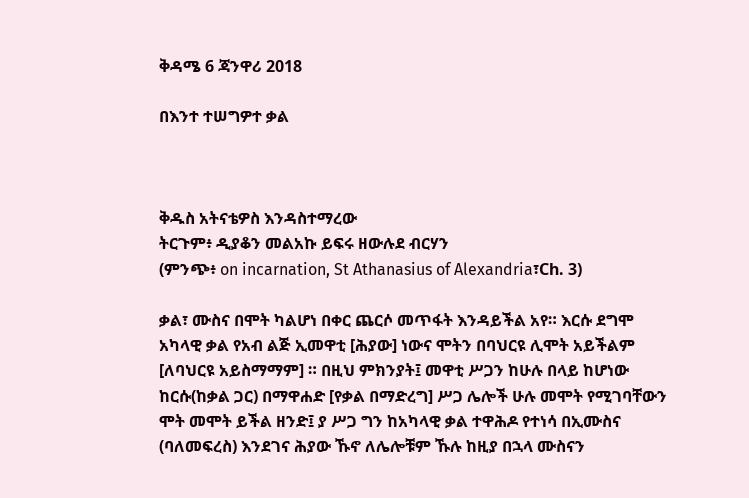ቅዳሜ 6 ጃንዋሪ 2018

በእንተ ተሠግዎተ ቃል



ቅዱስ አትናቴዎስ እንዳስተማረው
ትርጉም፥ ዲያቆን መልአኩ ይፍሩ ዘውሉደ ብርሃን
(ምንጭ፥ on incarnation, St Athanasius of Alexandria፣Ch. 3)

ቃል፣ ሙስና በሞት ካልሆነ በቀር ጨርሶ መጥፋት እንዳይችል አየ። እርሱ ደግሞ አካላዊ ቃል የአብ ልጅ ኢመዋቲ [ሕያው] ነውና ሞትን በባህርዩ ሊሞት አይችልም [ለባህርዩ አይስማማም] ። በዚህ ምክንያት፤ መዋቲ ሥጋን ከሁሉ በላይ ከሆነው ከርሱ(ከቃል ጋር) በማዋሐድ [የቃል በማድረግ] ሥጋ ሌሎች ሁሉ መሞት የሚገባቸውን ሞት መሞት ይችል ዘንድ፤ ያ ሥጋ ግን ከአካላዊ ቃል ተዋሕዶ የተነሳ በኢሙስና (ባለመፍረስ) እንደገና ሕያው ኹኖ ለሌሎቹም ኹሉ ከዚያ በኋላ ሙስናን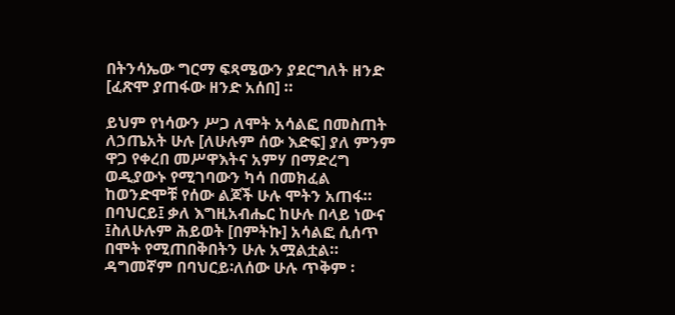በትንሳኤው ግርማ ፍጻሜውን ያደርግለት ዘንድ [ፈጽሞ ያጠፋው ዘንድ አሰበ] ።

ይህም የነሳውን ሥጋ ለሞት አሳልፎ በመስጠት ለኃጤአት ሁሉ [ለሁሉም ሰው እድፍ] ያለ ምንም ዋጋ የቀረበ መሥዋእትና አምሃ በማድረግ ወዲያውኑ የሚገባውን ካሳ በመክፈል ከወንድሞቹ የሰው ልጆች ሁሉ ሞትን አጠፋ። በባህርይ፤ ቃለ እግዚአብሔር ከሁሉ በላይ ነውና ፤ስለሁሉም ሕይወት [በምትኩ] አሳልፎ ሲሰጥ በሞት የሚጠበቅበትን ሁሉ አሟልቷል። ዳግመኛም በባህርይ፡ለሰው ሁሉ ጥቅም ፡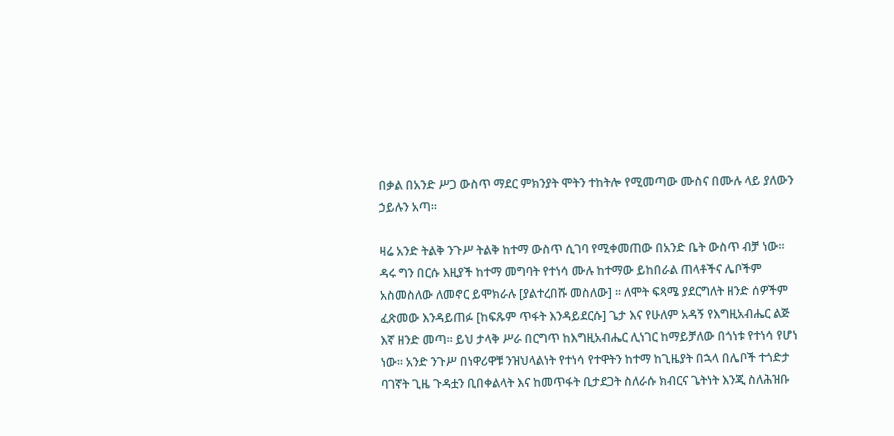በቃል በአንድ ሥጋ ውስጥ ማደር ምክንያት ሞትን ተከትሎ የሚመጣው ሙስና በሙሉ ላይ ያለውን ኃይሉን አጣ።

ዛሬ አንድ ትልቅ ንጉሥ ትልቅ ከተማ ውስጥ ሲገባ የሚቀመጠው በአንድ ቤት ውስጥ ብቻ ነው። ዳሩ ግን በርሱ እዚያች ከተማ መግባት የተነሳ ሙሉ ከተማው ይከበራል ጠላቶችና ሌቦችም አስመስለው ለመኖር ይሞክራሉ [ያልተረበሹ መስለው] ። ለሞት ፍጻሜ ያደርግለት ዘንድ ሰዎችም ፈጽመው እንዳይጠፉ [ከፍጹም ጥፋት እንዳይደርሱ] ጌታ እና የሁለም አዳኝ የእግዚአብሔር ልጅ እኛ ዘንድ መጣ። ይህ ታላቅ ሥራ በርግጥ ከእግዚአብሔር ሊነገር ከማይቻለው በጎነቱ የተነሳ የሆነ ነው። አንድ ንጉሥ በነዋሪዋቹ ንዝህላልነት የተነሳ የተዋትን ከተማ ከጊዜያት በኋላ በሌቦች ተጎድታ ባገኛት ጊዜ ጉዳቷን ቢበቀልላት እና ከመጥፋት ቢታደጋት ስለራሱ ክብርና ጌትነት እንጂ ስለሕዝቡ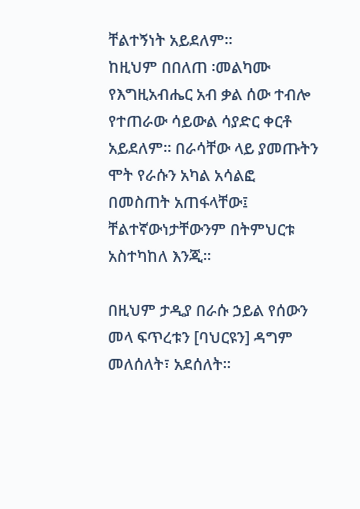ቸልተኝነት አይደለም።
ከዚህም በበለጠ ፡መልካሙ የእግዚአብሔር አብ ቃል ሰው ተብሎ የተጠራው ሳይውል ሳያድር ቀርቶ አይደለም። በራሳቸው ላይ ያመጡትን ሞት የራሱን አካል አሳልፎ በመስጠት አጠፋላቸው፤ ቸልተኛውነታቸውንም በትምህርቱ አስተካከለ እንጂ።

በዚህም ታዲያ በራሱ ኃይል የሰውን መላ ፍጥረቱን [ባህርዩን] ዳግም መለሰለት፣ አደሰለት።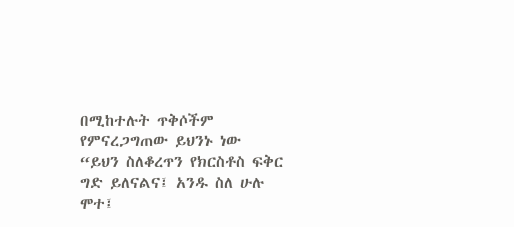በሚከተሉት ጥቅሶችም የምናረጋግጠው ይህንኑ ነው
“ይህን ስለቆረጥን የክርስቶስ ፍቅር ግድ ይለናልና፤ አንዱ ስለ ሁሉ ሞተ፤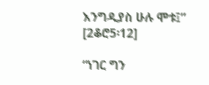እንግዲያስ ሁሉ ሞቱ፤” [2ቆሮ5፡12]

“ነገር ግን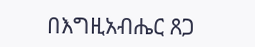በእግዚአብሔር ጸጋ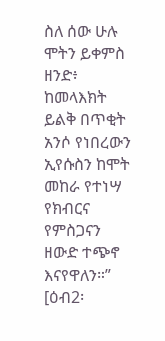ስለ ሰው ሁሉ ሞትን ይቀምስ ዘንድ፥ ከመላእክት ይልቅ በጥቂት አንሶ የነበረውን ኢየሱስን ከሞት መከራ የተነሣ የክብርና የምስጋናን ዘውድ ተጭኖ እናየዋለን።” [ዕብ2፡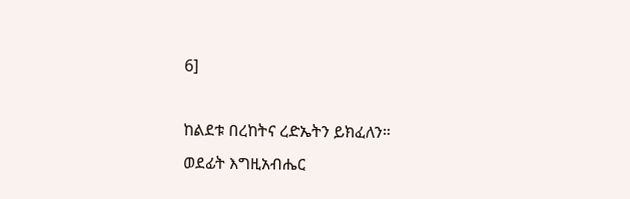6]

ከልደቱ በረከትና ረድኤትን ይክፈለን።
ወደፊት እግዚአብሔር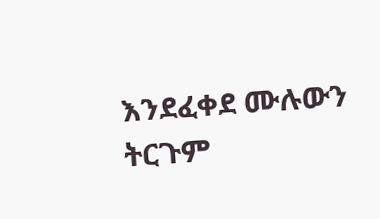እንደፈቀደ ሙሉውን ትርጉም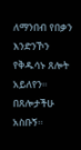ለማንበብ የበቃን እንድንኾን የቅዱሳኑ ጸሎት አይለየን። በጸሎታችሁ አስቡኝ።